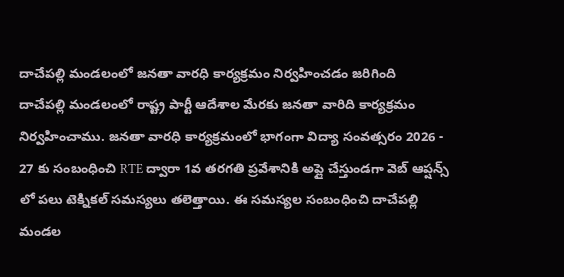దాచేపల్లి మండలంలో జనతా వారధి కార్యక్రమం నిర్వహించడం జరిగింది
దాచేపల్లి మండలంలో రాష్ట్ర పార్టీ ఆదేశాల మేరకు జనతా వారిది కార్యక్రమం నిర్వహించాము. జనతా వారధి కార్యక్రమంలో భాగంగా విద్యా సంవత్సరం 2026 - 27 కు సంబంధించి RTE ద్వారా 1వ తరగతి ప్రవేశానికి అప్లై చేస్తుండగా వెబ్ ఆప్షన్స్ లో పలు టెక్నికల్ సమస్యలు తలెత్తాయి. ఈ సమస్యల సంబంధించి దాచేపల్లి మండల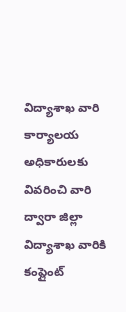విద్యాశాఖ వారి కార్యాలయ అధికారులకు వివరించి వారి ద్వారా జిల్లా విద్యాశాఖ వారికి కంప్లైంట్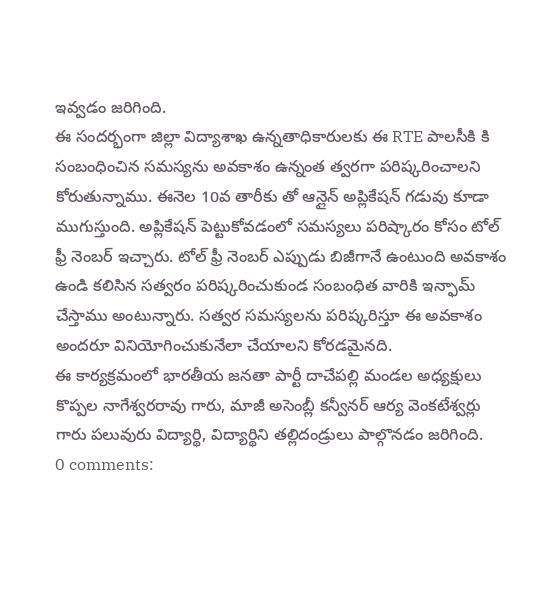ఇవ్వడం జరిగింది.
ఈ సందర్భంగా జిల్లా విద్యాశాఖ ఉన్నతాధికారులకు ఈ RTE పాలసీకి కి సంబంధించిన సమస్యను అవకాశం ఉన్నంత త్వరగా పరిష్కరించాలని కోరుతున్నాము. ఈనెల 10వ తారీకు తో ఆన్లైన్ అప్లికేషన్ గడువు కూడా ముగుస్తుంది. అప్లికేషన్ పెట్టుకోవడంలో సమస్యలు పరిష్కారం కోసం టోల్ ఫ్రీ నెంబర్ ఇచ్చారు. టోల్ ఫ్రీ నెంబర్ ఎప్పుడు బిజీగానే ఉంటుంది అవకాశం ఉండి కలిసిన సత్వరం పరిష్కరించుకుండ సంబంధిత వారికి ఇన్ఫామ్ చేస్తాము అంటున్నారు. సత్వర సమస్యలను పరిష్కరిస్తూ ఈ అవకాశం అందరూ వినియోగించుకునేలా చేయాలని కోరడమైనది.
ఈ కార్యక్రమంలో భారతీయ జనతా పార్టీ దాచేపల్లి మండల అధ్యక్షులు కొప్పల నాగేశ్వరరావు గారు, మాజీ అసెంబ్లీ కన్వీనర్ ఆర్య వెంకటేశ్వర్లు గారు పలువురు విద్యార్థి, విద్యార్థిని తల్లిదండ్రులు పాల్గొనడం జరిగింది.
0 comments: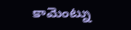కామెంట్ను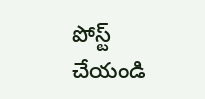పోస్ట్ చేయండి